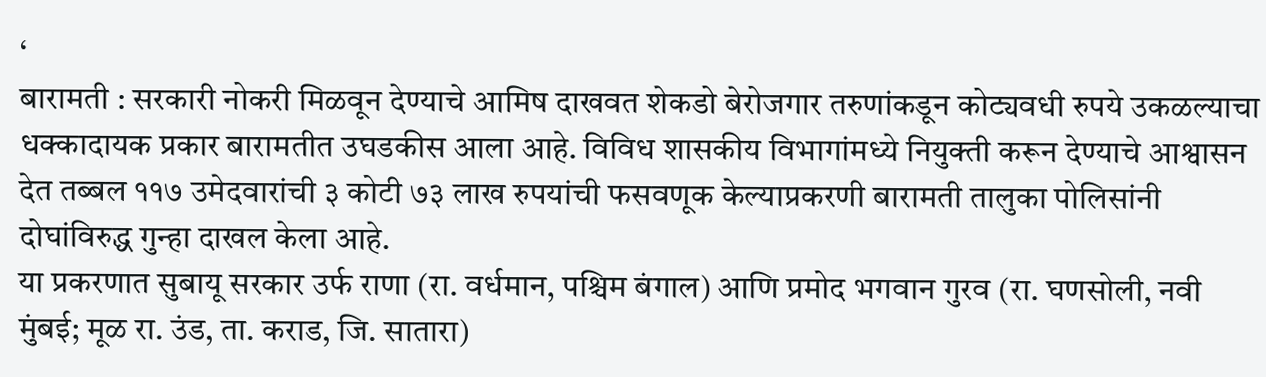‘
बारामती : सरकारी नोकरी मिळवून देण्याचे आमिष दाखवत शेकडो बेरोजगार तरुणांकडून कोट्यवधी रुपये उकळल्याचा धक्कादायक प्रकार बारामतीत उघडकीस आला आहे. विविध शासकीय विभागांमध्ये नियुक्ती करून देण्याचे आश्वासन देत तब्बल ११७ उमेदवारांची ३ कोटी ७३ लाख रुपयांची फसवणूक केल्याप्रकरणी बारामती तालुका पोलिसांनी दोघांविरुद्ध गुन्हा दाखल केला आहे.
या प्रकरणात सुबायू सरकार उर्फ राणा (रा. वर्धमान, पश्चिम बंगाल) आणि प्रमोद भगवान गुरव (रा. घणसोली, नवी मुंबई; मूळ रा. उंड, ता. कराड, जि. सातारा)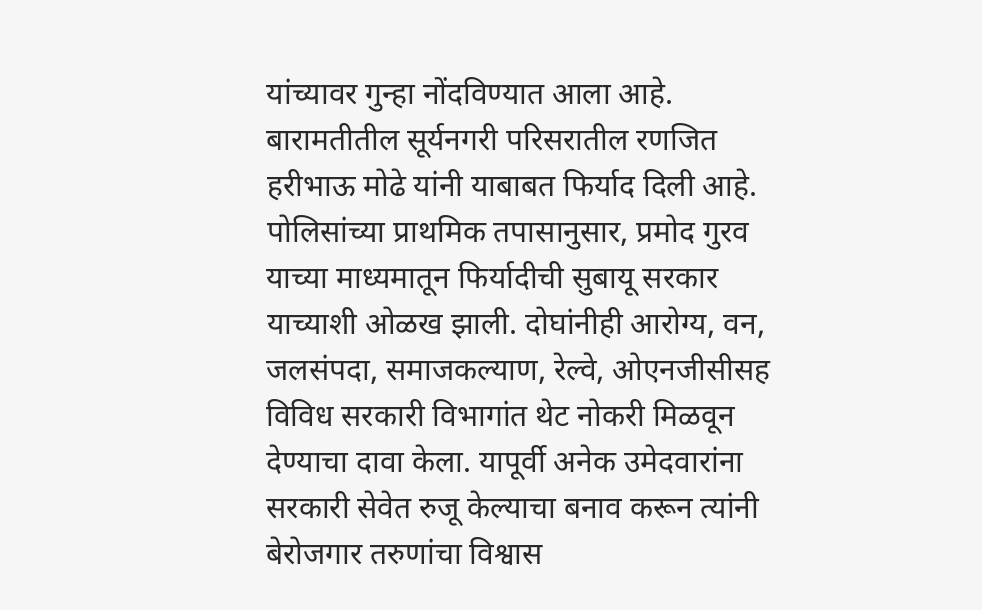यांच्यावर गुन्हा नोंदविण्यात आला आहे. बारामतीतील सूर्यनगरी परिसरातील रणजित हरीभाऊ मोढे यांनी याबाबत फिर्याद दिली आहे.
पोलिसांच्या प्राथमिक तपासानुसार, प्रमोद गुरव याच्या माध्यमातून फिर्यादीची सुबायू सरकार याच्याशी ओळख झाली. दोघांनीही आरोग्य, वन, जलसंपदा, समाजकल्याण, रेल्वे, ओएनजीसीसह विविध सरकारी विभागांत थेट नोकरी मिळवून देण्याचा दावा केला. यापूर्वी अनेक उमेदवारांना सरकारी सेवेत रुजू केल्याचा बनाव करून त्यांनी बेरोजगार तरुणांचा विश्वास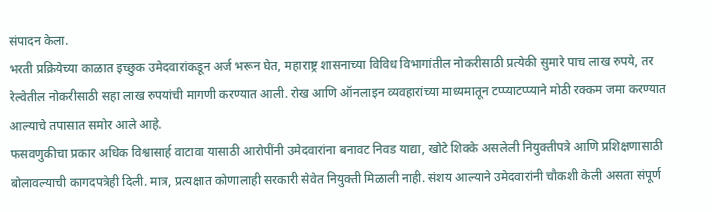संपादन केला.
भरती प्रक्रियेच्या काळात इच्छुक उमेदवारांकडून अर्ज भरून घेत, महाराष्ट्र शासनाच्या विविध विभागांतील नोकरीसाठी प्रत्येकी सुमारे पाच लाख रुपये, तर रेल्वेतील नोकरीसाठी सहा लाख रुपयांची मागणी करण्यात आली. रोख आणि ऑनलाइन व्यवहारांच्या माध्यमातून टप्प्याटप्प्याने मोठी रक्कम जमा करण्यात आल्याचे तपासात समोर आले आहे.
फसवणुकीचा प्रकार अधिक विश्वासार्ह वाटावा यासाठी आरोपींनी उमेदवारांना बनावट निवड याद्या, खोटे शिक्के असलेली नियुक्तीपत्रे आणि प्रशिक्षणासाठी बोलावल्याची कागदपत्रेही दिली. मात्र, प्रत्यक्षात कोणालाही सरकारी सेवेत नियुक्ती मिळाली नाही. संशय आल्याने उमेदवारांनी चौकशी केली असता संपूर्ण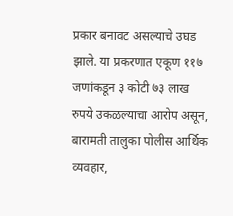प्रकार बनावट असल्याचे उघड झाले. या प्रकरणात एकूण ११७ जणांकडून ३ कोटी ७३ लाख रुपये उकळल्याचा आरोप असून, बारामती तालुका पोलीस आर्थिक व्यवहार,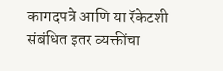कागदपत्रे आणि या रॅकेटशी संबंधित इतर व्यक्तींचा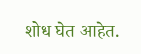शोध घेत आहेत.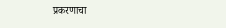प्रकरणाचा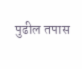पुढील तपास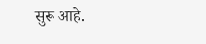सुरू आहे.